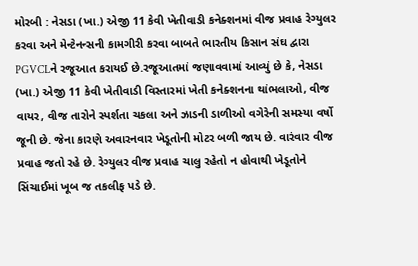મોરબી : નેસડા (ખા.) એજી 11 કેવી ખેતીવાડી કનેક્શનમાં વીજ પ્રવાહ રેગ્યુલર કરવા અને મેન્ટેનન્સની કામગીરી કરવા બાબતે ભારતીય કિસાન સંઘ દ્વારા PGVCLને રજૂઆત કરાયઈ છે.રજૂઆતમાં જણાવવામાં આવ્યું છે કે, નેસડા (ખા.) એજી 11 કેવી ખેતીવાડી વિસ્તારમાં ખેતી કનેક્શનના થાંભલાઓ, વીજ વાયર, વીજ તારોને સ્પર્શતા ચકલા અને ઝાડની ડાળીઓ વગેરેની સમસ્યા વર્ષો જૂની છે. જેના કારણે અવારનવાર ખેડૂતોની મોટર બળી જાય છે. વારંવાર વીજ પ્રવાહ જતો રહે છે. રેગ્યુલર વીજ પ્રવાહ ચાલુ રહેતો ન હોવાથી ખેડૂતોને સિંચાઈમાં ખૂબ જ તકલીફ પડે છે.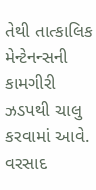તેથી તાત્કાલિક મેન્ટેનન્સની કામગીરી ઝડપથી ચાલુ કરવામાં આવે. વરસાદ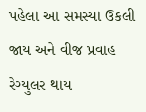પહેલા આ સમસ્યા ઉકલી જાય અને વીજ પ્રવાહ રેગ્યુલર થાય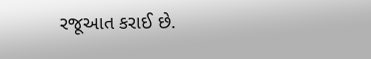રજૂઆત કરાઈ છે.